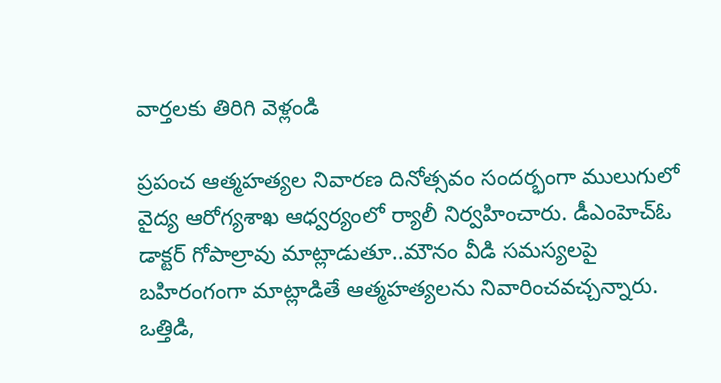వార్తలకు తిరిగి వెళ్లండి

ప్రపంచ ఆత్మహత్యల నివారణ దినోత్సవం సందర్భంగా ములుగులో వైద్య ఆరోగ్యశాఖ ఆధ్వర్యంలో ర్యాలీ నిర్వహించారు. డీఎంహెచ్ఓ డాక్టర్ గోపాల్రావు మాట్లాడుతూ..మౌనం వీడి సమస్యలపై బహిరంగంగా మాట్లాడితే ఆత్మహత్యలను నివారించవచ్చన్నారు.
ఒత్తిడి,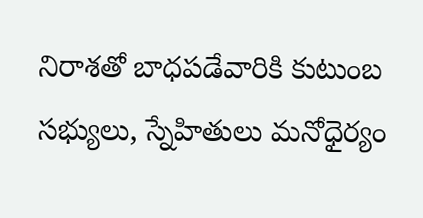నిరాశతో బాధపడేవారికి కుటుంబ సభ్యులు, స్నేహితులు మనోధైర్యం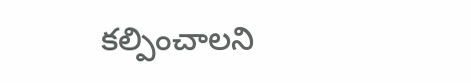కల్పించాలని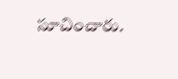సూచించారు.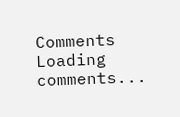Comments
Loading comments...